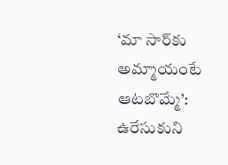‘మా సార్‌కు అమ్మాయంటే ఆటబొమ్మే’: ఉరేసుకుని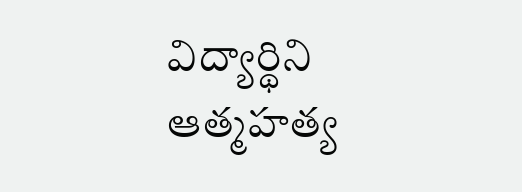విద్యార్థిని ఆత్మహత్య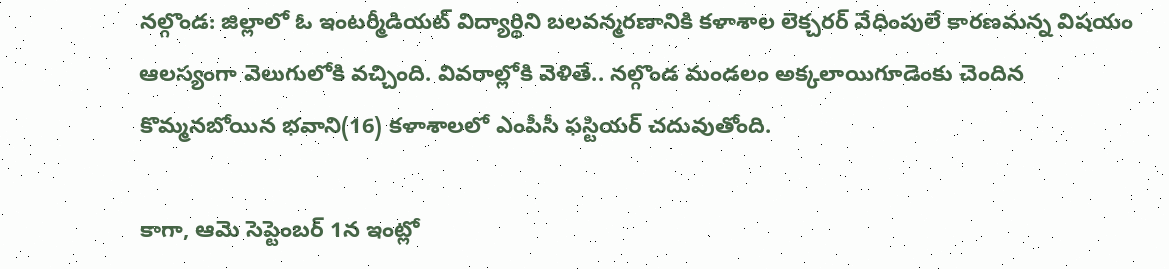నల్గొండ: జిల్లాలో ఓ ఇంటర్మీడియట్ విద్యార్థిని బలవన్మరణానికి కళాశాల లెక్చరర్ వేధింపులే కారణమన్న విషయం ఆలస్యంగా వెలుగులోకి వచ్చింది. వివరాల్లోకి వెళితే.. నల్గొండ మండలం అక్కలాయిగూడెంకు చెందిన కొమ్మనబోయిన భవాని(16) కళాశాలలో ఎంపీసీ ఫస్టియర్ చదువుతోంది.

కాగా, ఆమె సెప్టెంబర్ 1న ఇంట్లో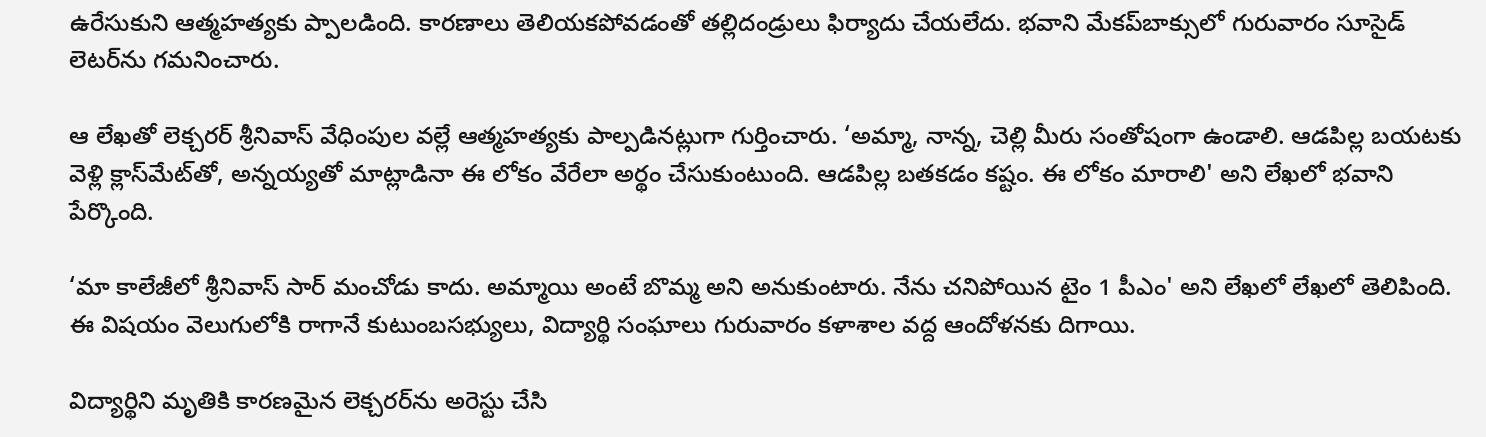ఉరేసుకుని ఆత్మహత్యకు ప్పాలడింది. కారణాలు తెలియకపోవడంతో తల్లిదండ్రులు ఫిర్యాదు చేయలేదు. భవాని మేకప్‌బాక్సులో గురువారం సూసైడ్ లెటర్‌ను గమనించారు.

ఆ లేఖతో లెక్చరర్ శ్రీనివాస్ వేధింపుల వల్లే ఆత్మహత్యకు పాల్పడినట్లుగా గుర్తించారు. ‘అమ్మా, నాన్న, చెల్లి మీరు సంతోషంగా ఉండాలి. ఆడపిల్ల బయటకు వెళ్లి క్లాస్‌మేట్‌తో, అన్నయ్యతో మాట్లాడినా ఈ లోకం వేరేలా అర్థం చేసుకుంటుంది. ఆడపిల్ల బతకడం కష్టం. ఈ లోకం మారాలి' అని లేఖలో భవాని పేర్కొంది.

‘మా కాలేజీలో శ్రీనివాస్‌ సార్ మంచోడు కాదు. అమ్మాయి అంటే బొమ్మ అని అనుకుంటారు. నేను చనిపోయిన టైం 1 పీఎం' అని లేఖలో లేఖలో తెలిపింది. ఈ విషయం వెలుగులోకి రాగానే కుటుంబసభ్యులు, విద్యార్థి సంఘాలు గురువారం కళాశాల వద్ద ఆందోళనకు దిగాయి.

విద్యార్థిని మృతికి కారణమైన లెక్చరర్‌ను అరెస్టు చేసి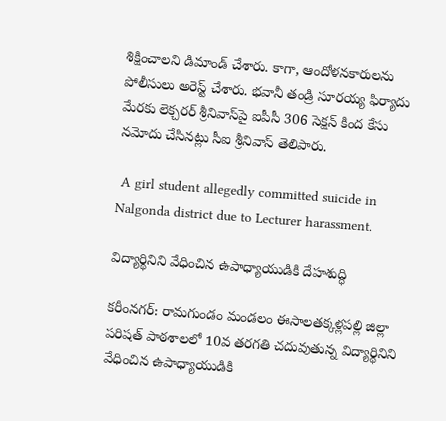శిక్షించాలని డిమాండ్ చేశారు. కాగా, ఆందోళనకారులను పోలీసులు అరెస్ట్ చేశారు. భవానీ తండ్రి సూరయ్య ఫిర్యాదు మేరకు లెక్చరర్ శ్రీనివాస్‌పై ఐపీసీ 306 సెక్షన్ కింద కేసు నమోదు చేసినట్లు సీఐ శ్రీనివాస్ తెలిపారు.

 A girl student allegedly committed suicide in Nalgonda district due to Lecturer harassment.

విద్యార్థినిని వేధించిన ఉపాధ్యాయుడికి దేహశుద్ధి

కరీంనగర్: రామగుండం మండలం ఈసాలతక్కళ్లపల్లి జిల్లా పరిషత్‌ పాఠశాలలో 10వ తరగతి చదువుతున్న విద్యార్థినిని వేధించిన ఉపాధ్యాయుడికి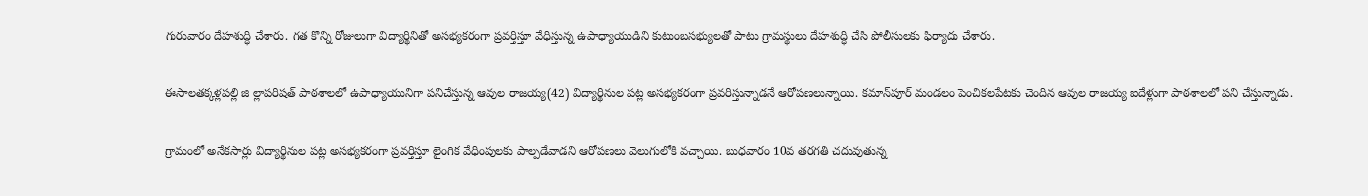గురువారం దేహశుద్ధి చేశారు. గత కొన్ని రోజులుగా విద్యార్థినితో అసభ్యకరంగా ప్రవర్తిస్తూ వేధిస్తున్న ఉపాధ్యాయుడిని కుటుంబసభ్యులతో పాటు గ్రామస్థులు దేహశుద్ధి చేసి పోలీసులకు ఫిర్యాదు చేశారు.

ఈసాలతక్కళ్లపల్లి జి ల్లాపరిషత్‌ పాఠశాలలో ఉపాధ్యాయునిగా పనిచేస్తున్న ఆవుల రాజయ్య(42) విద్యార్థినుల పట్ల అసభ్యకరంగా ప్రవరిస్తున్నాడనే ఆరోపణలున్నాయి. కమాన్‌పూర్‌ మండలం పెంచికలపేటకు చెందిన ఆవుల రాజయ్య ఐదేళ్లుగా పాఠశాలలో పని చేస్తున్నాడు.

గ్రామంలో అనేకసార్లు విద్యార్థినుల పట్ల అసభ్యకరంగా ప్రవర్తిస్తూ లైంగిక వేధింపులకు పాల్పడేవాడని ఆరోపణలు వెలుగులోకి వచ్చాయి. బుధవారం 10వ తరగతి చదువుతున్న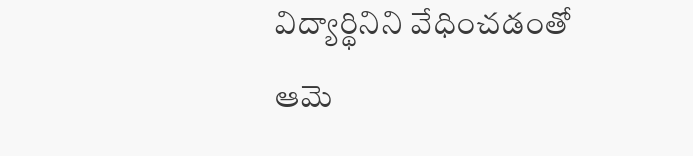విద్యార్థినిని వేధించడంతో ఆమె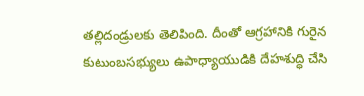తల్లిదండ్రులకు తెలిపింది. దీంతో ఆగ్రహానికి గురైన కుటుంబసభ్యులు ఉపాధ్యాయుడికి దేహశుద్ధి చేసి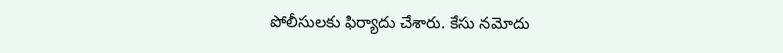పోలీసులకు ఫిర్యాదు చేశారు. కేసు నమోదు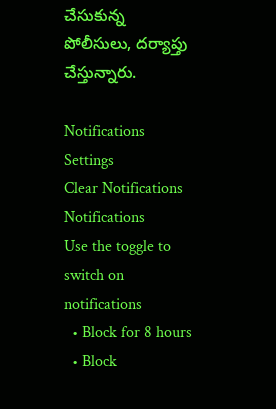చేసుకున్న పోలీసులు, దర్యాప్తు చేస్తున్నారు.

Notifications
Settings
Clear Notifications
Notifications
Use the toggle to switch on notifications
  • Block for 8 hours
  • Block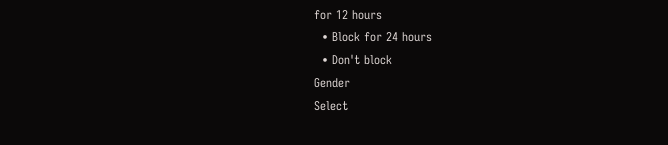for 12 hours
  • Block for 24 hours
  • Don't block
Gender
Select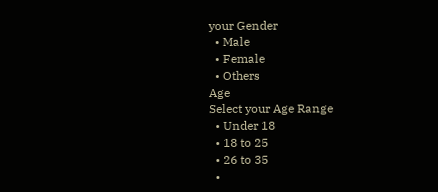your Gender
  • Male
  • Female
  • Others
Age
Select your Age Range
  • Under 18
  • 18 to 25
  • 26 to 35
  •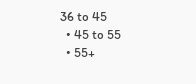36 to 45
  • 45 to 55
  • 55+